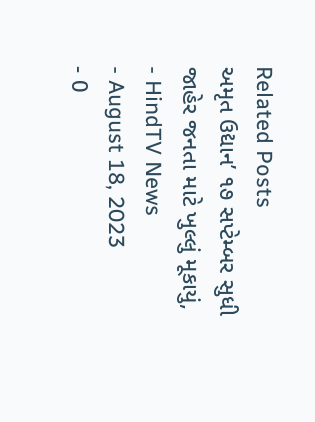Related Posts
અમૃત ઉદ્યાન’ ૧૭ સપ્ટેમ્બર સુધી જાહેર જનતા માટે ખુલ્લું મૂકાયું,
- HindTV News
- August 18, 2023
- 0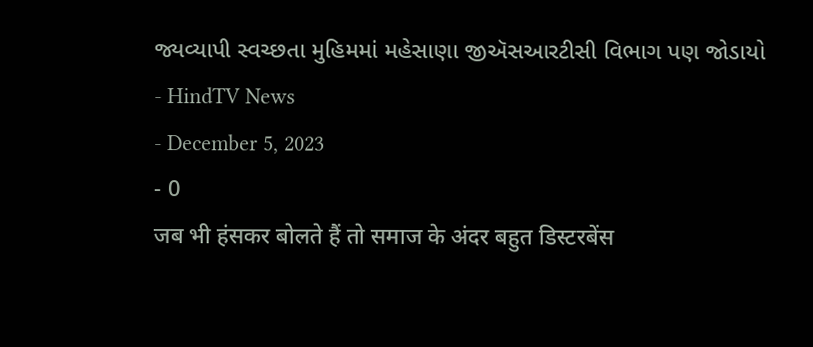જ્યવ્યાપી સ્વચ્છતા મુહિમમાં મહેસાણા જીઍસઆરટીસી વિભાગ પણ જોડાયો
- HindTV News
- December 5, 2023
- 0
जब भी हंसकर बोलते हैं तो समाज के अंदर बहुत डिस्टरबेंस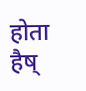होता हैष्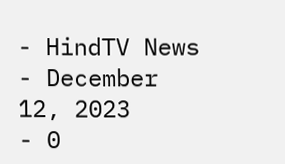- HindTV News
- December 12, 2023
- 0